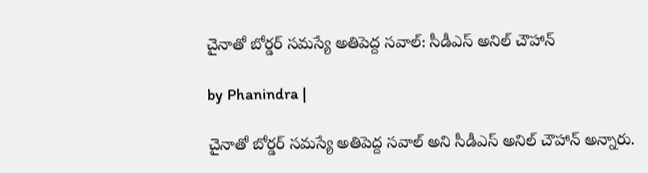చైనాతో బోర్డర్ సమస్యే అతిపెద్ద సవాల్: సీడీఎస్ అనిల్ చౌహాన్

by Phanindra |

చైనాతో బోర్డర్ సమస్యే అతిపెద్ద సవాల్ అని సీడీఎస్ అనిల్ చౌహాన్ అన్నారు.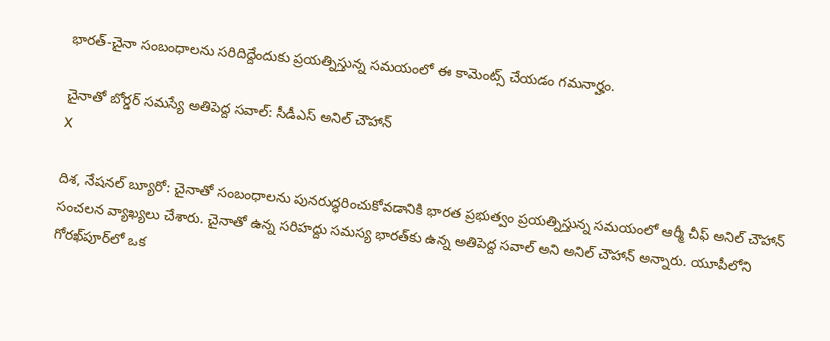భారత్-చైనా సంబంధాలను సరిదిద్దేందుకు ప్రయత్నిస్తున్న సమయంలో ఈ కామెంట్స్ చేయడం గమనార్హం.

చైనాతో బోర్డర్ సమస్యే అతిపెద్ద సవాల్: సీడీఎస్ అనిల్ చౌహాన్
X

దిశ, నేషనల్ బ్యూరో: చైనాతో సంబంధాలను పునరుద్ధరించుకోవడానికి భారత ప్రభుత్వం ప్రయత్నిస్తున్న సమయంలో ఆర్మీ చీఫ్ అనిల్ చౌహాన్ సంచలన వ్యాఖ్యలు చేశారు. చైనాతో ఉన్న సరిహద్దు సమస్య భారత్‌కు ఉన్న అతిపెద్ద సవాల్ అని అనిల్ చౌహాన్ అన్నారు. యూపీలోని గోరఖ్‌పూర్‌లో ఒక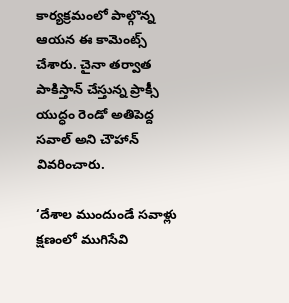కార్యక్రమంలో పాల్గొన్న ఆయన ఈ కామెంట్స్ చేశారు. చైనా తర్వాత పాకిస్తాన్ చేస్తున్న ప్రాక్సీ యుద్ధం రెండో అతిపెద్ద సవాల్ అని చౌహాన్ వివరించారు.

‘దేశాల ముందుండే సవాళ్లు క్షణంలో ముగిసేవి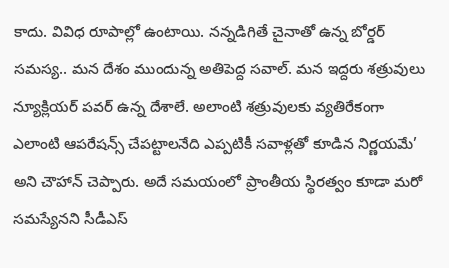కాదు. వివిధ రూపాల్లో ఉంటాయి. నన్నడిగితే చైనాతో ఉన్న బోర్డర్ సమస్య.. మన దేశం ముందున్న అతిపెద్ద సవాల్. మన ఇద్దరు శత్రువులు న్యూక్లియర్ పవర్ ఉన్న దేశాలే. అలాంటి శత్రువులకు వ్యతిరేకంగా ఎలాంటి ఆపరేషన్స్ చేపట్టాలనేది ఎప్పటికీ సవాళ్లతో కూడిన నిర్ణయమే’ అని చౌహాన్ చెప్పారు. అదే సమయంలో ప్రాంతీయ స్థిరత్వం కూడా మరో సమస్యేనని సీడీఎస్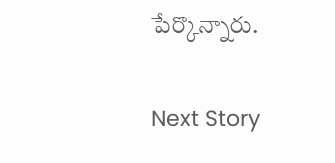పేర్కొన్నారు.

Next Story